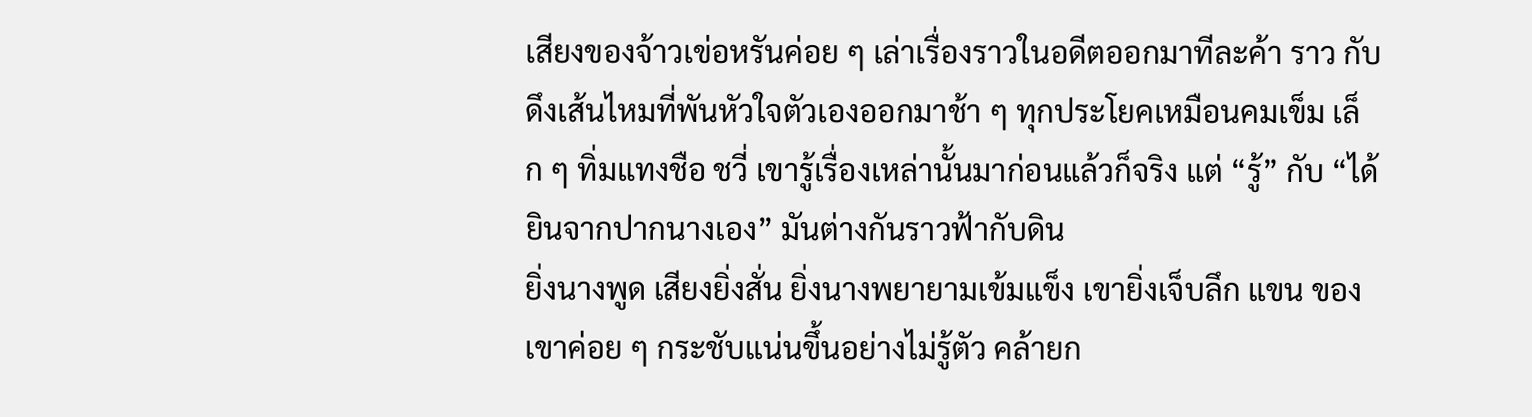เสียงของจ้าวเข่อหรันค่อย ๆ เล่าเรื่องราวในอดีตออกมาทีละค้า ราว กับดึงเส้นไหมที่พันหัวใจตัวเองออกมาช้า ๆ ทุกประโยคเหมือนคมเข็ม เล็ก ๆ ทิ่มแทงชือ ชวี่ เขารู้เรื่องเหล่านั้นมาก่อนแล้วก็จริง แต่ “รู้” กับ “ได้ ยินจากปากนางเอง” มันต่างกันราวฟ้ากับดิน
ยิ่งนางพูด เสียงยิ่งสั่น ยิ่งนางพยายามเข้มแข็ง เขายิ่งเจ็บลึก แขน ของเขาค่อย ๆ กระชับแน่นขึ้นอย่างไม่รู้ตัว คล้ายก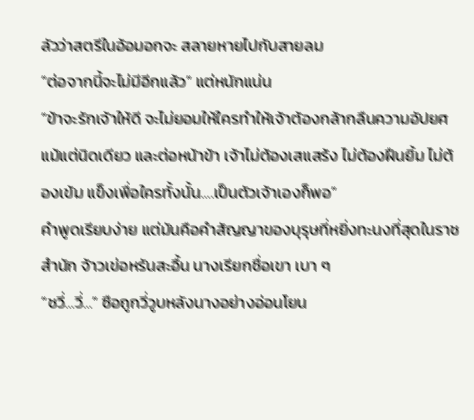ลัวว่าสตรีในอ้อมอกจะ สลายหายไปกับสายลม
“ต่อจากนี้จะไม่มีอีกแล้ว” แต่หนักแน่น
“ข้าจะรักเจ้าให้ดี จะไม่ยอมให้ใครทําให้เจ้าต้องกล้ากลืนความอัปยศ แม้แต่นิดเดียว และต่อหน้าข้า เจ้าไม่ต้องเสแสร้ง ไม่ต้องฝืนยิ้ม ไม่ต้องเข้ม แข็งเพื่อใครทั้งนั้น….เป็นตัวเจ้าเองก็พอ”
คําพูดเรียบง่าย แต่มันคือคําสัญญาของบุรุษที่หยิ่งทะนงที่สุดในราช สํานัก จ้าวเข่อหรันสะอื้น นางเรียกชื่อเขา เบา ๆ
“ชวี่…วี่…” ซือถูกวี่วูบหลังนางอย่างอ่อนโยน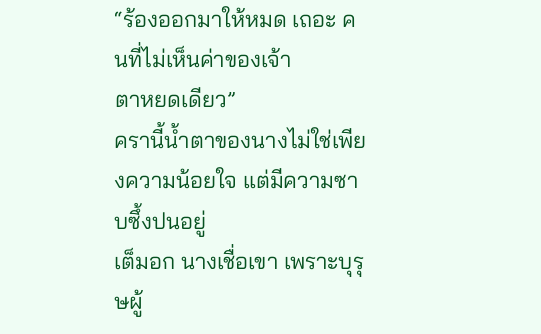“ร้องออกมาให้หมด เถอะ คนที่ไม่เห็นค่าของเจ้า
ตาหยดเดียว”
ครานี้นํ้าตาของนางไม่ใช่เพียงความน้อยใจ แต่มีความซาบซึ้งปนอยู่
เต็มอก นางเชื่อเขา เพราะบุรุษผู้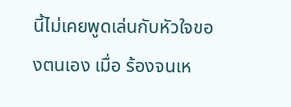นี้ไม่เคยพูดเล่นกับหัวใจของตนเอง เมื่อ ร้องจนเห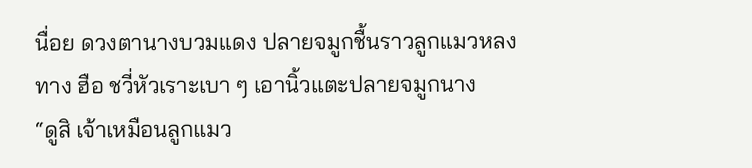นื่อย ดวงตานางบวมแดง ปลายจมูกชื้นราวลูกแมวหลงทาง ฮือ ชวี่หัวเราะเบา ๆ เอานิ้วแตะปลายจมูกนาง
“ดูสิ เจ้าเหมือนลูกแมว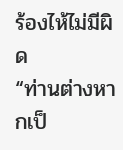ร้องไห้ไม่มีผิด
“ท่านต่างหากเป็